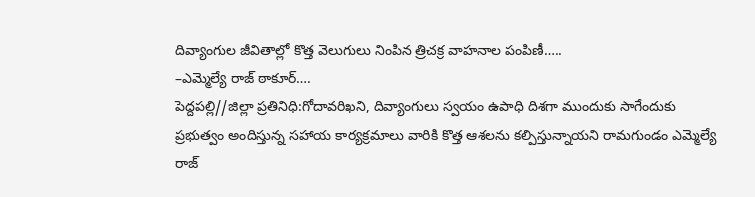దివ్యాంగుల జీవితాల్లో కొత్త వెలుగులు నింపిన త్రిచక్ర వాహనాల పంపిణీ…..
–ఎమ్మెల్యే రాజ్ ఠాకూర్….
పెద్దపల్లి//జిల్లా ప్రతినిధి:గోదావరిఖని, దివ్యాంగులు స్వయం ఉపాధి దిశగా ముందుకు సాగేందుకు ప్రభుత్వం అందిస్తున్న సహాయ కార్యక్రమాలు వారికి కొత్త ఆశలను కల్పిస్తున్నాయని రామగుండం ఎమ్మెల్యే రాజ్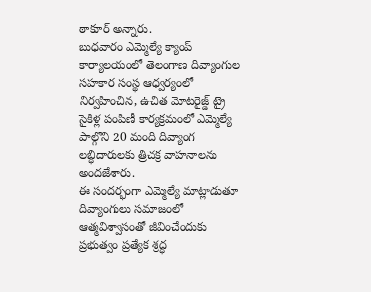ఠాకూర్ అన్నారు.
బుధవారం ఎమ్మెల్యే క్యాంప్ కార్యాలయంలో తెలంగాణ దివ్యాంగుల సహకార సంస్థ ఆధ్వర్యంలో నిర్వహించిన, ఉచిత మోటరైజ్డ్ ట్రై సైకిళ్ల పంపిణీ కార్యక్రమంలో ఎమ్మెల్యే పాల్గొని 20 మంది దివ్యాంగ లబ్ధిదారులకు త్రిచక్ర వాహనాలను అందజేశారు.
ఈ సందర్భంగా ఎమ్మెల్యే మాట్లాడుతూ దివ్యాంగులు సమాజంలో ఆత్మవిశ్వాసంతో జీవించేందుకు ప్రభుత్వం ప్రత్యేక శ్రద్ధ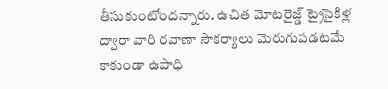తీసుకుంటోందన్నారు. ఉచిత మోటరైజ్డ్ ట్రైసైకిళ్ల ద్వారా వారి రవాణా సౌకర్యాలు మెరుగుపడటమే కాకుండా ఉపాధి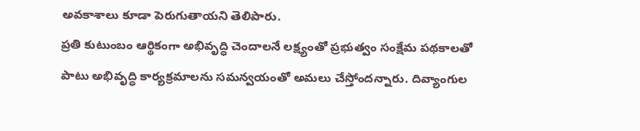అవకాశాలు కూడా పెరుగుతాయని తెలిపారు.
ప్రతి కుటుంబం ఆర్థికంగా అభివృద్ధి చెందాలనే లక్ష్యంతో ప్రభుత్వం సంక్షేమ పథకాలతో పాటు అభివృద్ధి కార్యక్రమాలను సమన్వయంతో అమలు చేస్తోందన్నారు. దివ్యాంగుల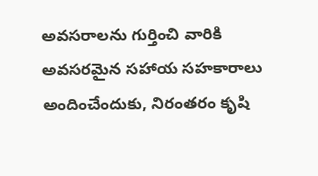అవసరాలను గుర్తించి వారికి అవసరమైన సహాయ సహకారాలు అందించేందుకు, నిరంతరం కృషి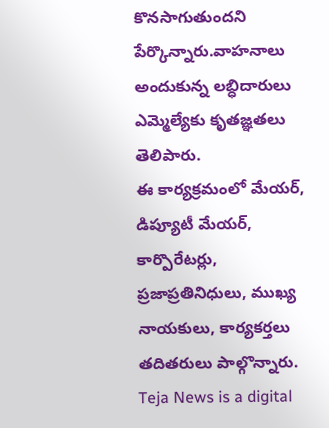కొనసాగుతుందని పేర్కొన్నారు.వాహనాలు అందుకున్న లబ్ధిదారులు ఎమ్మెల్యేకు కృతజ్ఞతలు తెలిపారు.
ఈ కార్యక్రమంలో మేయర్, డిప్యూటీ మేయర్, కార్పొరేటర్లు, ప్రజాప్రతినిధులు, ముఖ్య నాయకులు, కార్యకర్తలు తదితరులు పాల్గొన్నారు.
Teja News is a digital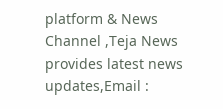platform & News Channel ,Teja News provides latest news updates,Email :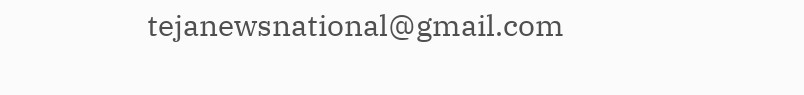tejanewsnational@gmail.com